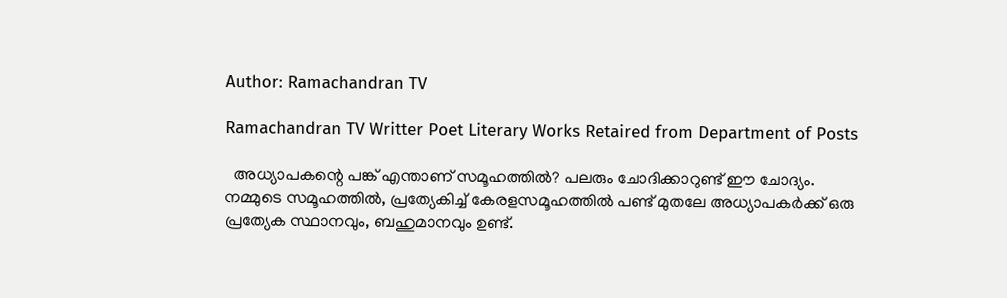Author: Ramachandran TV

Ramachandran TV Writter Poet Literary Works Retaired from Department of Posts

  അധ്യാപകന്റെ പങ്ക് എന്താണ് സമൂഹത്തിൽ? പലരും ചോദിക്കാറുണ്ട് ഈ ചോദ്യം. നമ്മുടെ സമൂഹത്തിൽ, പ്രത്യേകിച്ച് കേരളസമൂഹത്തിൽ പണ്ട് മുതലേ അധ്യാപകർക്ക് ഒരു പ്രത്യേക സ്ഥാനവും, ബഹുമാനവും ഉണ്ട്.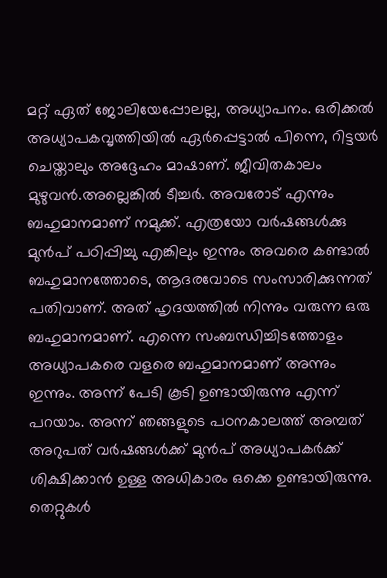മറ്റ് ഏത് ജോലിയേപ്പോലല്ല, അധ്യാപനം. ഒരിക്കൽ അധ്യാപകവൃത്തിയിൽ ഏർപ്പെട്ടാൽ പിന്നെ, റിട്ടയർ ചെയ്താലും അദ്ദേഹം മാഷാണ്. ജീവിതകാലം മുഴുവൻ.അല്ലെങ്കിൽ ടീച്ചർ. അവരോട് എന്നും ബഹുമാനമാണ് നമുക്ക്. എത്രയോ വർഷങ്ങൾക്കു മുൻപ് പഠിപ്പിച്ചു എങ്കിലും ഇന്നും അവരെ കണ്ടാൽ ബഹുമാനത്തോടെ, ആദരവോടെ സംസാരിക്കുന്നത് പതിവാണ്. അത് ഹൃദയത്തിൽ നിന്നും വരുന്ന ഒരു ബഹുമാനമാണ്. എന്നെ സംബന്ധിച്ചിടത്തോളം അധ്യാപകരെ വളരെ ബഹുമാനമാണ് അന്നും ഇന്നും. അന്ന് പേടി കൂടി ഉണ്ടായിരുന്നു എന്ന് പറയാം. അന്ന് ഞങ്ങളുടെ പഠനകാലത്ത് അമ്പത് അറുപത് വർഷങ്ങൾക്ക് മുൻപ് അധ്യാപകർക്ക് ശിക്ഷിക്കാൻ ഉള്ള അധികാരം ഒക്കെ ഉണ്ടായിരുന്നു. തെറ്റുകൾ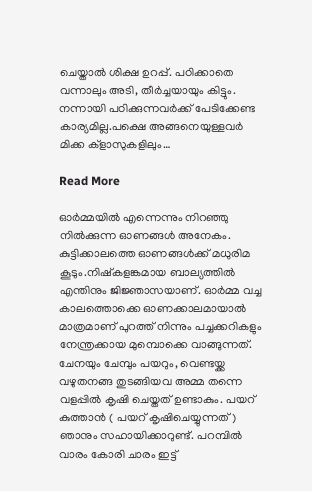ചെയ്താൽ ശിക്ഷ ഉറപ്പ്. പഠിക്കാതെ വന്നാലും അടി, തീർച്ചയായും കിട്ടും. നന്നായി പഠിക്കുന്നവർക്ക് പേടിക്കേണ്ട കാര്യമില്ല.പക്ഷെ അങ്ങനെയുള്ളവർ മിക്ക ക്ളാസുകളിലും…

Read More

ഓർമ്മയിൽ എന്നെന്നും നിറഞ്ഞു നിൽക്കുന്ന ഓണങ്ങൾ അനേകം. കുട്ടിക്കാലത്തെ ഓണങ്ങൾക്ക് മധുരിമ കൂടും.നിഷ്കളങ്കമായ ബാല്യത്തിൽ എന്തിനും ജിജ്ഞാസയാണ്. ഓർമ്മ വച്ച കാലത്തൊക്കെ ഓണക്കാലമായാൽ മാത്രമാണ് പുറത്ത് നിന്നും പച്ചക്കറികളും നേന്ത്രക്കായ മുമ്പൊക്കെ വാങ്ങുന്നത്. ചേനയും ചേമ്പും പയറും, വെണ്ടയ്ക്ക വഴുതനങ്ങ തുടങ്ങിയവ അമ്മ തന്നെ വളപ്പിൽ കൃഷി ചെയ്തത് ഉണ്ടാകും. പയറ് കുത്താൻ ( പയറ് കൃഷിചെയ്യുന്നത്) ഞാനും സഹായിക്കാറുണ്ട്. പറമ്പിൽ വാരം കോരി ചാരം ഇട്ട്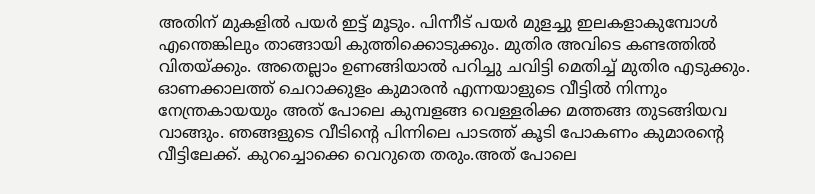അതിന് മുകളിൽ പയർ ഇട്ട് മൂടും. പിന്നീട് പയർ മുളച്ചു ഇലകളാകുമ്പോൾ എന്തെങ്കിലും താങ്ങായി കുത്തിക്കൊടുക്കും. മുതിര അവിടെ കണ്ടത്തിൽ വിതയ്ക്കും. അതെല്ലാം ഉണങ്ങിയാൽ പറിച്ചു ചവിട്ടി മെതിച്ച് മുതിര എടുക്കും. ഓണക്കാലത്ത് ചെറാക്കുളം കുമാരൻ എന്നയാളുടെ വീട്ടിൽ നിന്നും നേന്ത്രകായയും അത് പോലെ കുമ്പളങ്ങ വെള്ളരിക്ക മത്തങ്ങ തുടങ്ങിയവ വാങ്ങും. ഞങ്ങളുടെ വീടിൻ്റെ പിന്നിലെ പാടത്ത് കൂടി പോകണം കുമാരന്റെ വീട്ടിലേക്ക്. കുറച്ചൊക്കെ വെറുതെ തരും.അത് പോലെ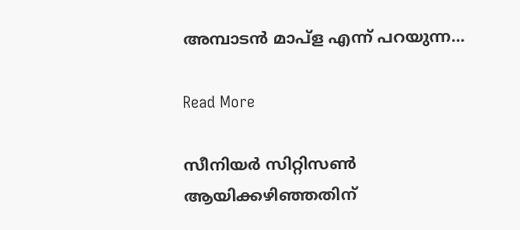അമ്പാടൻ മാപ്ള എന്ന് പറയുന്ന…

Read More

സീനിയർ സിറ്റിസൺ ആയിക്കഴിഞ്ഞതിന്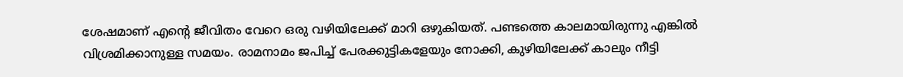ശേഷമാണ് എന്റെ ജീവിതം വേറെ ഒരു വഴിയിലേക്ക് മാറി ഒഴുകിയത്. പണ്ടത്തെ കാലമായിരുന്നു എങ്കിൽ വിശ്രമിക്കാനുള്ള സമയം. രാമനാമം ജപിച്ച് പേരക്കുട്ടികളേയും നോക്കി, കുഴിയിലേക്ക് കാലും നീട്ടി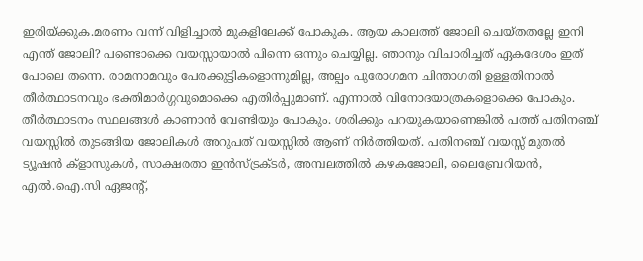ഇരിയ്ക്കുക.മരണം വന്ന് വിളിച്ചാൽ മുകളിലേക്ക് പോകുക. ആയ കാലത്ത് ജോലി ചെയ്തതല്ലേ ഇനി എന്ത് ജോലി? പണ്ടൊക്കെ വയസ്സായാൽ പിന്നെ ഒന്നും ചെയ്യില്ല. ഞാനും വിചാരിച്ചത് ഏകദേശം ഇത് പോലെ തന്നെ. രാമനാമവും പേരക്കുട്ടികളൊന്നുമില്ല, അല്പം പുരോഗമന ചിന്താഗതി ഉള്ളതിനാൽ തീർത്ഥാടനവും ഭക്തിമാർഗ്ഗവുമൊക്കെ എതിർപ്പുമാണ്. എന്നാൽ വിനോദയാത്രകളൊക്കെ പോകും. തീർത്ഥാടനം സ്ഥലങ്ങൾ കാണാൻ വേണ്ടിയും പോകും. ശരിക്കും പറയുകയാണെങ്കിൽ പത്ത് പതിനഞ്ച് വയസ്സിൽ തുടങ്ങിയ ജോലികൾ അറുപത് വയസ്സിൽ ആണ് നിർത്തിയത്. പതിനഞ്ച് വയസ്സ് മുതൽ ട്യൂഷൻ ക്ളാസുകൾ, സാക്ഷരതാ ഇൻസ്ട്രക്ടർ, അമ്പലത്തിൽ കഴകജോലി, ലൈബ്രേറിയൻ, എൽ.ഐ.സി ഏജൻ്റ്,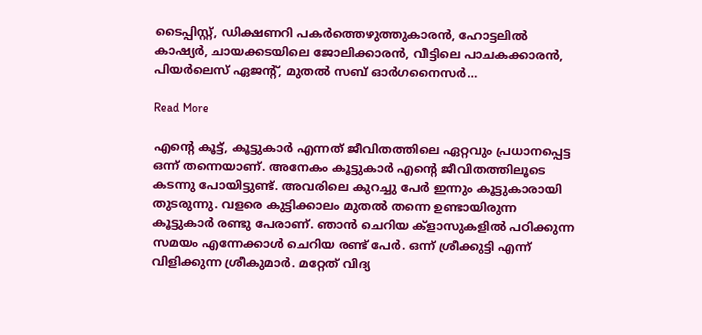ടൈപ്പിസ്റ്റ്, ഡിക്ഷണറി പകർത്തെഴുത്തുകാരൻ, ഹോട്ടലിൽ കാഷ്യർ, ചായക്കടയിലെ ജോലിക്കാരൻ, വീട്ടിലെ പാചകക്കാരൻ, പിയർലെസ് ഏജൻ്റ്, മുതൽ സബ് ഓർഗനൈസർ…

Read More

എന്റെ കൂട്ട്, കൂട്ടുകാർ എന്നത് ജീവിതത്തിലെ ഏറ്റവും പ്രധാനപ്പെട്ട ഒന്ന് തന്നെയാണ്. അനേകം കൂട്ടുകാർ എന്റെ ജീവിതത്തിലൂടെ കടന്നു പോയിട്ടുണ്ട്. അവരിലെ കുറച്ചു പേർ ഇന്നും കൂട്ടുകാരായി തുടരുന്നു. വളരെ കുട്ടിക്കാലം മുതൽ തന്നെ ഉണ്ടായിരുന്ന കൂട്ടുകാർ രണ്ടു പേരാണ്. ഞാൻ ചെറിയ ക്ളാസുകളിൽ പഠിക്കുന്ന സമയം എന്നേക്കാൾ ചെറിയ രണ്ട് പേർ. ഒന്ന് ശ്രീക്കുട്ടി എന്ന് വിളിക്കുന്ന ശ്രീകുമാർ. മറ്റേത് വിദ്യ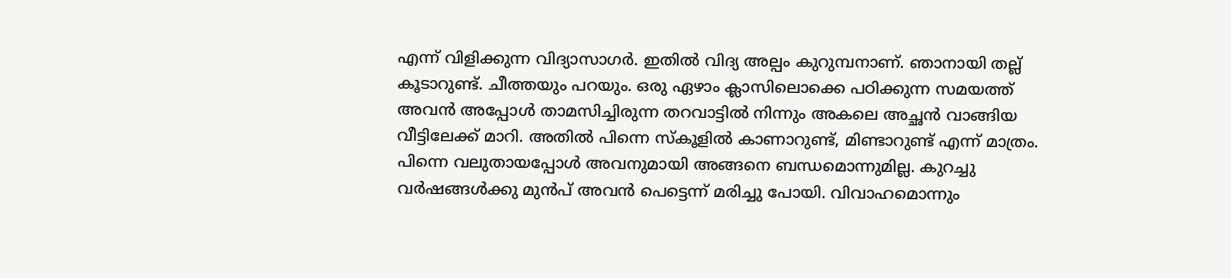എന്ന് വിളിക്കുന്ന വിദ്യാസാഗർ. ഇതിൽ വിദ്യ അല്പം കുറുമ്പനാണ്. ഞാനായി തല്ല് കൂടാറുണ്ട്. ചീത്തയും പറയും. ഒരു ഏഴാം ക്ലാസിലൊക്കെ പഠിക്കുന്ന സമയത്ത് അവൻ അപ്പോൾ താമസിച്ചിരുന്ന തറവാട്ടിൽ നിന്നും അകലെ അച്ഛൻ വാങ്ങിയ വീട്ടിലേക്ക് മാറി. അതിൽ പിന്നെ സ്കൂളിൽ കാണാറുണ്ട്, മിണ്ടാറുണ്ട് എന്ന് മാത്രം. പിന്നെ വലുതായപ്പോൾ അവനുമായി അങ്ങനെ ബന്ധമൊന്നുമില്ല. കുറച്ചു വർഷങ്ങൾക്കു മുൻപ് അവൻ പെട്ടെന്ന് മരിച്ചു പോയി. വിവാഹമൊന്നും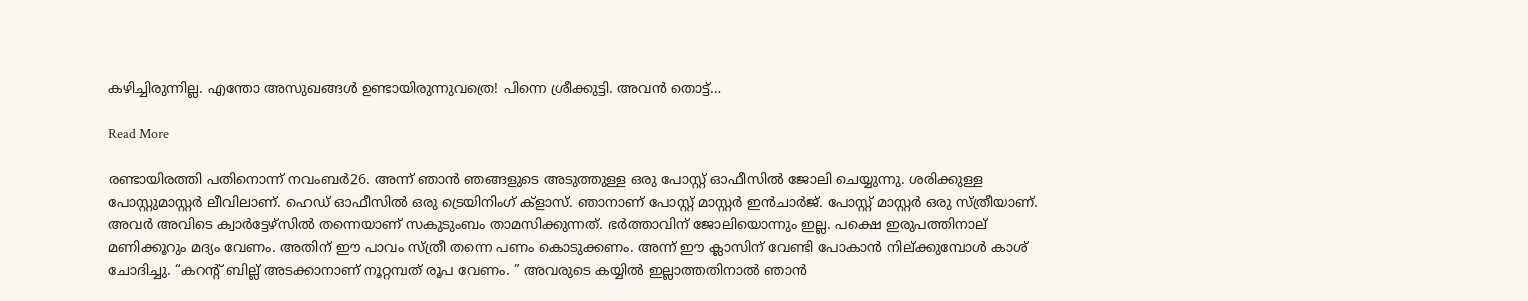കഴിച്ചിരുന്നില്ല. എന്തോ അസുഖങ്ങൾ ഉണ്ടായിരുന്നുവത്രെ! പിന്നെ ശ്രീക്കുട്ടി. അവൻ തൊട്ട്…

Read More

രണ്ടായിരത്തി പതിനൊന്ന് നവംബർ26. അന്ന് ഞാൻ ഞങ്ങളുടെ അടുത്തുള്ള ഒരു പോസ്റ്റ് ഓഫീസിൽ ജോലി ചെയ്യുന്നു. ശരിക്കുള്ള പോസ്റ്റുമാസ്റ്റർ ലീവിലാണ്. ഹെഡ് ഓഫീസിൽ ഒരു ട്രെയിനിംഗ് ക്ളാസ്. ഞാനാണ് പോസ്റ്റ് മാസ്റ്റർ ഇൻചാർജ്. പോസ്റ്റ് മാസ്റ്റർ ഒരു സ്ത്രീയാണ്. അവർ അവിടെ ക്വാർട്ടേഴ്സിൽ തന്നെയാണ് സകുടുംബം താമസിക്കുന്നത്. ഭർത്താവിന് ജോലിയൊന്നും ഇല്ല. പക്ഷെ ഇരുപത്തിനാല് മണിക്കൂറും മദ്യം വേണം. അതിന് ഈ പാവം സ്ത്രീ തന്നെ പണം കൊടുക്കണം. അന്ന് ഈ ക്ലാസിന് വേണ്ടി പോകാൻ നില്ക്കുമ്പോൾ കാശ് ചോദിച്ചു. “കറൻ്റ് ബില്ല് അടക്കാനാണ് നൂറ്റമ്പത് രൂപ വേണം. ” അവരുടെ കയ്യിൽ ഇല്ലാത്തതിനാൽ ഞാൻ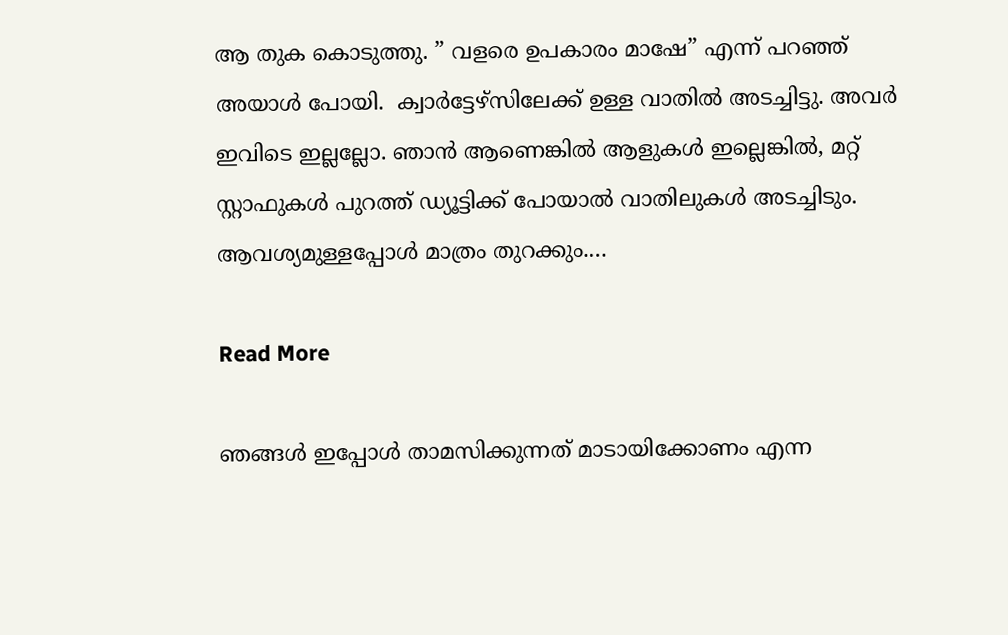ആ തുക കൊടുത്തു. ” വളരെ ഉപകാരം മാഷേ” എന്ന് പറഞ്ഞ് അയാൾ പോയി.  ക്വാർട്ടേഴ്സിലേക്ക് ഉള്ള വാതിൽ അടച്ചിട്ടു. അവർ ഇവിടെ ഇല്ലല്ലോ. ഞാൻ ആണെങ്കിൽ ആളുകൾ ഇല്ലെങ്കിൽ, മറ്റ് സ്റ്റാഫുകൾ പുറത്ത് ഡ്യൂട്ടിക്ക് പോയാൽ വാതിലുകൾ അടച്ചിടും. ആവശ്യമുള്ളപ്പോൾ മാത്രം തുറക്കും.…

Read More

ഞങ്ങൾ ഇപ്പോൾ താമസിക്കുന്നത് മാടായിക്കോണം എന്ന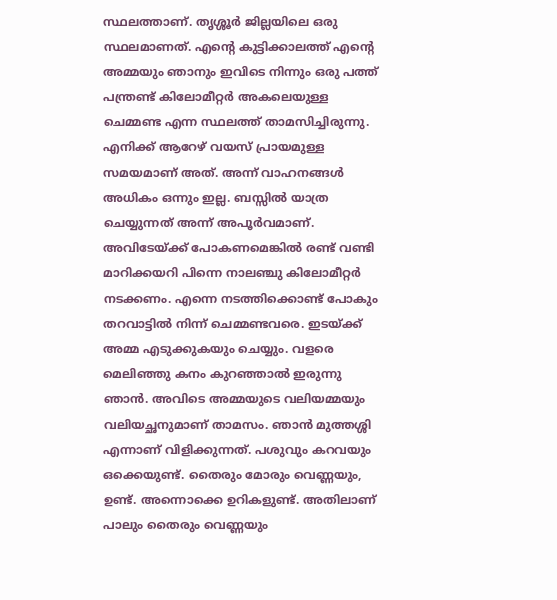സ്ഥലത്താണ്. തൃശ്ശൂർ ജില്ലയിലെ ഒരു സ്ഥലമാണത്. എന്റെ കുട്ടിക്കാലത്ത് എന്റെ അമ്മയും ഞാനും ഇവിടെ നിന്നും ഒരു പത്ത് പന്ത്രണ്ട് കിലോമീറ്റർ അകലെയുള്ള ചെമ്മണ്ട എന്ന സ്ഥലത്ത് താമസിച്ചിരുന്നു. എനിക്ക് ആറേഴ് വയസ് പ്രായമുള്ള സമയമാണ് അത്. അന്ന് വാഹനങ്ങൾ അധികം ഒന്നും ഇല്ല. ബസ്സിൽ യാത്ര ചെയ്യുന്നത് അന്ന് അപൂർവമാണ്. അവിടേയ്ക്ക് പോകണമെങ്കിൽ രണ്ട് വണ്ടി മാറിക്കയറി പിന്നെ നാലഞ്ചു കിലോമീറ്റർ നടക്കണം. എന്നെ നടത്തിക്കൊണ്ട് പോകും തറവാട്ടിൽ നിന്ന് ചെമ്മണ്ടവരെ. ഇടയ്ക്ക് അമ്മ എടുക്കുകയും ചെയ്യും. വളരെ മെലിഞ്ഞു കനം കുറഞ്ഞാൽ ഇരുന്നു ഞാൻ. അവിടെ അമ്മയുടെ വലിയമ്മയും വലിയച്ഛനുമാണ് താമസം. ഞാൻ മുത്തശ്ശി എന്നാണ് വിളിക്കുന്നത്. പശുവും കറവയും ഒക്കെയുണ്ട്. തൈരും മോരും വെണ്ണയും, ഉണ്ട്. അന്നൊക്കെ ഉറികളുണ്ട്. അതിലാണ് പാലും തൈരും വെണ്ണയും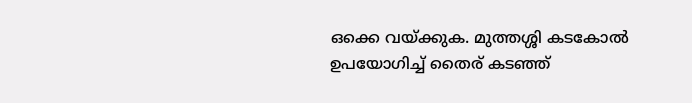ഒക്കെ വയ്ക്കുക. മുത്തശ്ശി കടകോൽ ഉപയോഗിച്ച് തൈര് കടഞ്ഞ്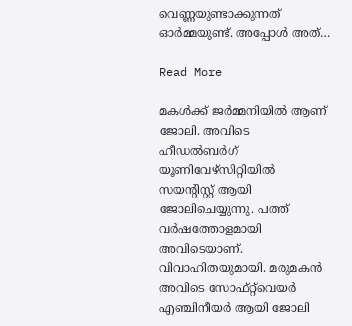വെണ്ണയുണ്ടാക്കുന്നത് ഓർമ്മയുണ്ട്. അപ്പോൾ അത്…

Read More

മകൾക്ക് ജർമ്മനിയിൽ ആണ് ജോലി. അവിടെ ഹീഡൽബർഗ് യൂണിവേഴ്സിറ്റിയിൽ സയൻ്റിസ്റ്റ് ആയി ജോലിചെയ്യുന്നു. പത്ത് വർഷത്തോളമായി അവിടെയാണ്. വിവാഹിതയുമായി. മരുമകൻ അവിടെ സോഫ്റ്റ്‌വെയർ എഞ്ചിനീയർ ആയി ജോലി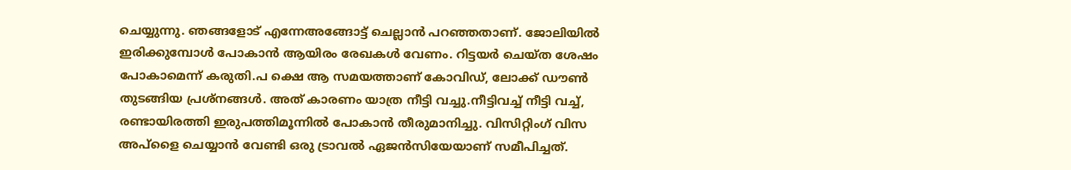ചെയ്യുന്നു. ഞങ്ങളോട് എന്നേഅങ്ങോട്ട് ചെല്ലാൻ പറഞ്ഞതാണ്. ജോലിയിൽ ഇരിക്കുമ്പോൾ പോകാൻ ആയിരം രേഖകൾ വേണം. റിട്ടയർ ചെയ്ത ശേഷം പോകാമെന്ന് കരുതി.പ ക്ഷെ ആ സമയത്താണ് കോവിഡ്, ലോക്ക് ഡൗൺ തുടങ്ങിയ പ്രശ്നങ്ങൾ. അത് കാരണം യാത്ര നീട്ടി വച്ചു.നീട്ടിവച്ച് നീട്ടി വച്ച്, രണ്ടായിരത്തി ഇരുപത്തിമൂന്നിൽ പോകാൻ തീരുമാനിച്ചു. വിസിറ്റിംഗ് വിസ അപ്ളൈ ചെയ്യാൻ വേണ്ടി ഒരു ട്രാവൽ ഏജൻസിയേയാണ് സമീപിച്ചത്.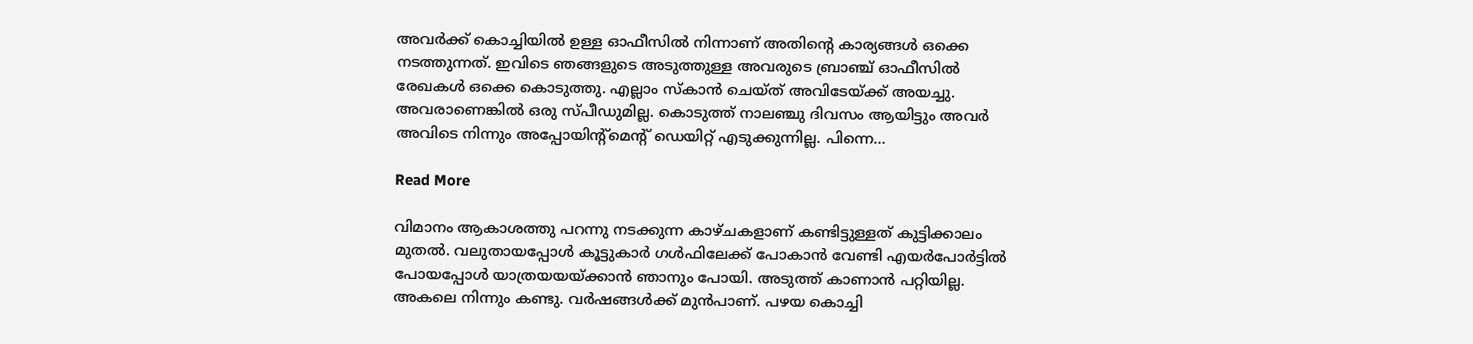അവർക്ക് കൊച്ചിയിൽ ഉള്ള ഓഫീസിൽ നിന്നാണ് അതിൻ്റെ കാര്യങ്ങൾ ഒക്കെ നടത്തുന്നത്. ഇവിടെ ഞങ്ങളുടെ അടുത്തുള്ള അവരുടെ ബ്രാഞ്ച് ഓഫീസിൽ രേഖകൾ ഒക്കെ കൊടുത്തു. എല്ലാം സ്കാൻ ചെയ്ത് അവിടേയ്ക്ക് അയച്ചു. അവരാണെങ്കിൽ ഒരു സ്പീഡുമില്ല. കൊടുത്ത് നാലഞ്ചു ദിവസം ആയിട്ടും അവർ അവിടെ നിന്നും അപ്പോയിൻ്റ്മെൻ്റ് ഡെയിറ്റ് എടുക്കുന്നില്ല. പിന്നെ…

Read More

വിമാനം ആകാശത്തു പറന്നു നടക്കുന്ന കാഴ്ചകളാണ് കണ്ടിട്ടുള്ളത് കുട്ടിക്കാലം മുതൽ. വലുതായപ്പോൾ കൂട്ടുകാർ ഗൾഫിലേക്ക് പോകാൻ വേണ്ടി എയർപോർട്ടിൽ പോയപ്പോൾ യാത്രയയയ്ക്കാൻ ഞാനും പോയി. അടുത്ത് കാണാൻ പറ്റിയില്ല. അകലെ നിന്നും കണ്ടു. വർഷങ്ങൾക്ക് മുൻപാണ്. പഴയ കൊച്ചി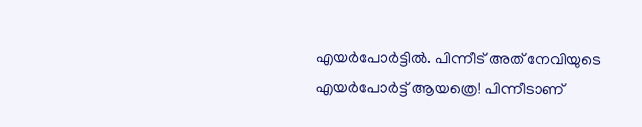എയർപോർട്ടിൽ. പിന്നീട് അത് നേവിയുടെ എയർപോർട്ട് ആയത്രെ! പിന്നീടാണ്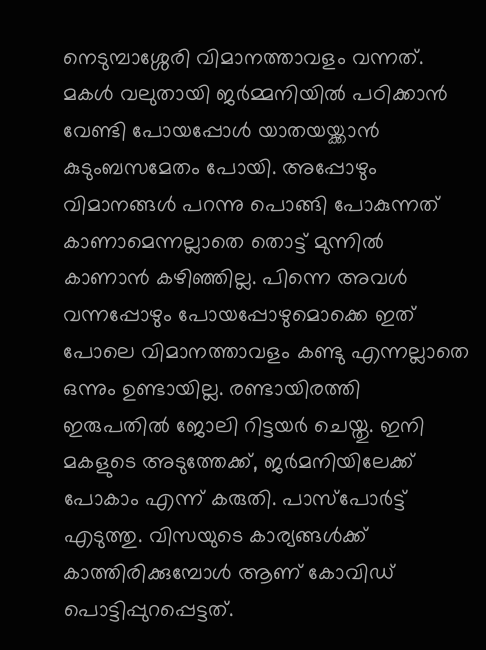നെടുമ്പാശ്ശേരി വിമാനത്താവളം വന്നത്. മകൾ വലുതായി ജർമ്മനിയിൽ പഠിക്കാൻ വേണ്ടി പോയപ്പോൾ യാതയയ്ക്കാൻ കുടുംബസമേതം പോയി. അപ്പോഴും വിമാനങ്ങൾ പറന്നു പൊങ്ങി പോകുന്നത് കാണാമെന്നല്ലാതെ തൊട്ട് മുന്നിൽ കാണാൻ കഴിഞ്ഞില്ല. പിന്നെ അവൾ വന്നപ്പോഴും പോയപ്പോഴുമൊക്കെ ഇത് പോലെ വിമാനത്താവളം കണ്ടു എന്നല്ലാതെ ഒന്നും ഉണ്ടായില്ല. രണ്ടായിരത്തി ഇരുപതിൽ ജോലി റിട്ടയർ ചെയ്തു. ഇനി മകളുടെ അടുത്തേക്ക്, ജർമനിയിലേക്ക് പോകാം എന്ന് കരുതി. പാസ്പോർട്ട് എടുത്തു. വിസയുടെ കാര്യങ്ങൾക്ക് കാത്തിരിക്കുമ്പോൾ ആണ് കോവിഡ് പൊട്ടിപ്പുറപ്പെട്ടത്.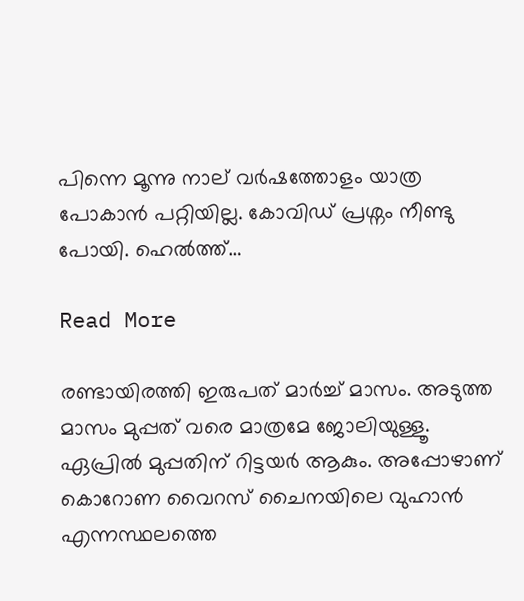പിന്നെ മൂന്നു നാല് വർഷത്തോളം യാത്ര പോകാൻ പറ്റിയില്ല. കോവിഡ് പ്രശ്നം നീണ്ടു പോയി. ഹെൽത്ത്…

Read More

രണ്ടായിരത്തി ഇരുപത് മാർച്ച് മാസം. അടുത്ത മാസം മുപ്പത് വരെ മാത്രമേ ജോലിയുള്ളൂ. ഏപ്രിൽ മുപ്പതിന് റിട്ടയർ ആകും. അപ്പോഴാണ് കൊറോണ വൈറസ് ചൈനയിലെ വുഹാൻ എന്നസ്ഥലത്തെ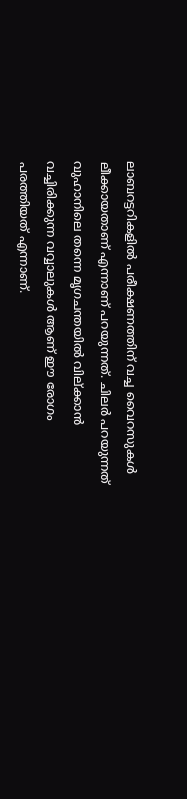ലാബറട്ടറികളിൽ പരീക്ഷണത്തിന് വച്ച വൈറസുകൾ ലീക്കായതാണ് എന്നാണ് പറയുന്നത്. ചിലർ പറയുന്നത് വുഹാനിലെ തന്നെ മൃഗചന്തയിൽ വില്ക്കാൻ വച്ചിരിക്കുന്ന വവ്വാലുകൾ ആണ് ഈ രോഗം പരത്തിയത് എന്നാണ്.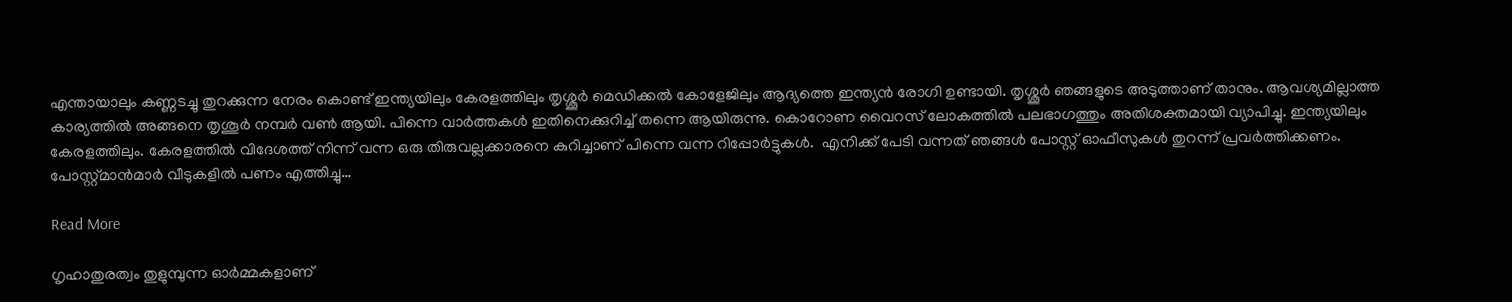എന്തായാലും കണ്ണടച്ചു തുറക്കുന്ന നേരം കൊണ്ട് ഇന്ത്യയിലും കേരളത്തിലും തൃശ്ശൂർ മെഡിക്കൽ കോളേജിലും ആദ്യത്തെ ഇന്ത്യൻ രോഗി ഉണ്ടായി. തൃശ്ശൂർ ഞങ്ങളുടെ അടുത്താണ് താനും. ആവശ്യമില്ലാത്ത കാര്യത്തിൽ അങ്ങനെ തൃശൂർ നമ്പർ വൺ ആയി. പിന്നെ വാർത്തകൾ ഇതിനെക്കുറിച്ച് തന്നെ ആയിരുന്നു. കൊറോണ വൈറസ് ലോകത്തിൽ പലഭാഗത്തും അതിശക്തമായി വ്യാപിച്ചു. ഇന്ത്യയിലും കേരളത്തിലും. കേരളത്തിൽ വിദേശത്ത് നിന്ന് വന്ന ഒരു തിരുവല്ലക്കാരനെ കുറിച്ചാണ് പിന്നെ വന്ന റിപ്പോർട്ടുകൾ.  എനിക്ക് പേടി വന്നത് ഞങ്ങൾ പോസ്റ്റ് ഓഫീസുകൾ തുറന്ന് പ്രവർത്തിക്കണം. പോസ്റ്റ്മാൻമാർ വീടുകളിൽ പണം എത്തിച്ചു…

Read More

ഗൃഹാതുരത്വം തുളുമ്പുന്ന ഓർമ്മകളാണ്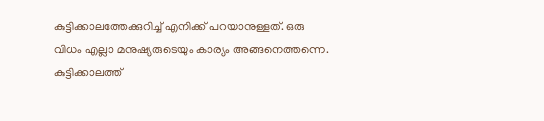കുട്ടിക്കാലത്തേക്കുറിച്ച് എനിക്ക് പറയാനുള്ളത്. ഒരു വിധം എല്ലാ മനുഷ്യരുടെയും കാര്യം അങ്ങനെത്തന്നെ. കുട്ടിക്കാലത്ത്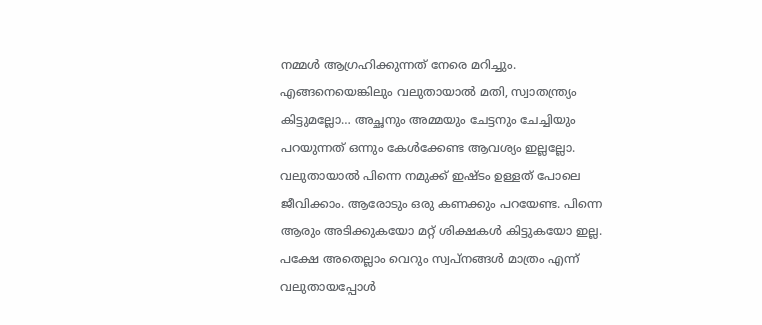നമ്മൾ ആഗ്രഹിക്കുന്നത് നേരെ മറിച്ചും. എങ്ങനെയെങ്കിലും വലുതായാൽ മതി, സ്വാതന്ത്ര്യം കിട്ടുമല്ലോ… അച്ഛനും അമ്മയും ചേട്ടനും ചേച്ചിയും പറയുന്നത് ഒന്നും കേൾക്കേണ്ട ആവശ്യം ഇല്ലല്ലോ. വലുതായാൽ പിന്നെ നമുക്ക് ഇഷ്ടം ഉള്ളത് പോലെ ജീവിക്കാം. ആരോടും ഒരു കണക്കും പറയേണ്ട. പിന്നെ ആരും അടിക്കുകയോ മറ്റ് ശിക്ഷകൾ കിട്ടുകയോ ഇല്ല. പക്ഷേ അതെല്ലാം വെറും സ്വപ്നങ്ങൾ മാത്രം എന്ന് വലുതായപ്പോൾ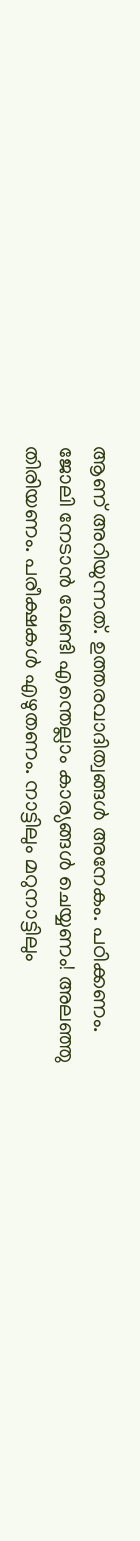ആണ് അറിയുന്നത്. ഉത്തരവാദിത്വങ്ങൾ അനേകം. പഠിക്കണം. ജോലി നേടാൻ വേണ്ടി എന്തെല്ലാം കാര്യങ്ങൾ ചെയ്യണം! അലഞ്ഞു തിരിയണം. പരീക്ഷകൾ എഴുതണം. നാട്ടിലും മറുനാട്ടിലും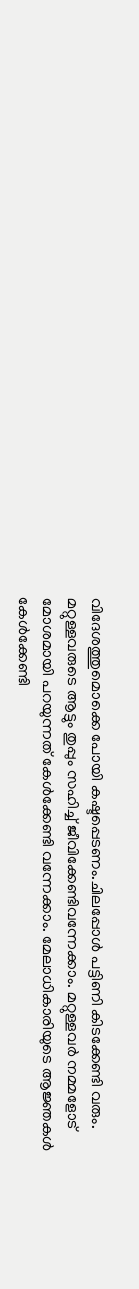വിദേശത്തുമൊക്കെ പോയി കഷ്ടപ്പെടണം.ചിലപ്പോൾ പട്ടിണി കിടക്കേണ്ടി വരും. മറ്റുള്ളവരുടെ ആട്ടും തുപ്പും സഹിച്ച് ജീവിക്കേണ്ടിവന്നേക്കാം. മറ്റുള്ളവർ നമ്മളോട് മോശമായി പറയുന്നത് കേൾക്കേണ്ടി വന്നേക്കാം. മേലാധികാരിയുടെ ആജ്ഞകൾ കേൾക്കേണ്ടി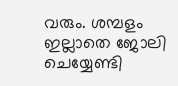വരും. ശമ്പളം ഇല്ലാതെ ജോലി ചെയ്യേണ്ടി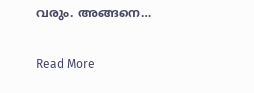വരും. അങ്ങനെ…

Read More